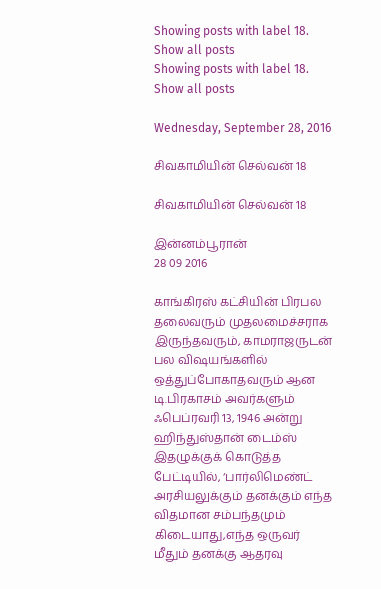Showing posts with label 18. Show all posts
Showing posts with label 18. Show all posts

Wednesday, September 28, 2016

சிவகாமியின் செல்வன் 18

சிவகாமியின் செல்வன் 18

இன்னம்பூரான்
28 09 2016

காங்கிரஸ் கட்சியின் பிரபல தலைவரும் முதலமைச்சராக இருந்தவரும், காமராஜருடன் பல விஷயங்களில் ஒத்துப்போகாதவரும் ஆன டி.பிரகாசம் அவர்களும் ஃபெப்ரவரி 13, 1946 அன்று ஹிந்துஸ்தான் டைம்ஸ் இதழுக்குக் கொடுத்த பேட்டியில், ‘பார்லிமெண்ட் அரசியலுக்கும் தனக்கும் எந்த விதமான சம்பந்தமும் கிடையாது,எந்த ஒருவர் மீதும் தனக்கு ஆதரவு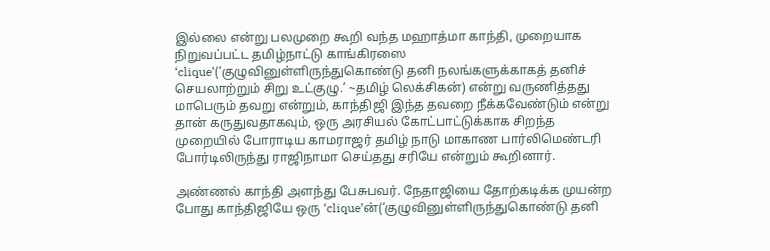இல்லை என்று பலமுறை கூறி வந்த மஹாத்மா காந்தி, முறையாக நிறுவப்பட்ட தமிழ்நாட்டு காங்கிரஸை ‘clique’(‘குழுவினுள்ளிருந்துகொண்டு தனி நலங்களுக்காகத் தனிச் செயலாற்றும் சிறு உட்குழு.’ ~தமிழ் லெக்சிகன்) என்று வருணித்தது மாபெரும் தவறு என்றும், காந்திஜி இந்த தவறை நீக்கவேண்டும் என்று தான் கருதுவதாகவும், ஒரு அரசியல் கோட்பாட்டுக்காக சிறந்த முறையில் போராடிய காமராஜர் தமிழ் நாடு மாகாண பார்லிமெண்டரி போர்டிலிருந்து ராஜிநாமா செய்தது சரியே என்றும் கூறினார்.

அண்ணல் காந்தி அளந்து பேசுபவர். நேதாஜியை தோற்கடிக்க முயன்ற போது காந்திஜியே ஒரு ‘clique’ன்(‘குழுவினுள்ளிருந்துகொண்டு தனி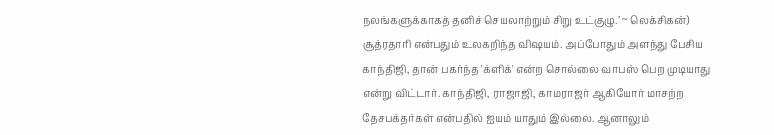நலங்களுக்காகத் தனிச் செயலாற்றும் சிறு உட்குழு.’ ~ லெக்சிகன்) சூத்ரதாரி என்பதும் உலகறிந்த விஷயம். அப்போதும் அளந்து பேசிய காந்திஜி, தான் பகர்ந்த 'க்ளிக்' என்ற சொல்லை வாபஸ் பெற முடியாது என்று விட்டார். காந்திஜி, ராஜாஜி, காமராஜர் ஆகியோர் மாசற்ற தேசபக்தர்கள் என்பதில் ஐயம் யாதும் இல்லை. ஆனாலும்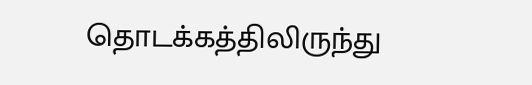தொடக்கத்திலிருந்து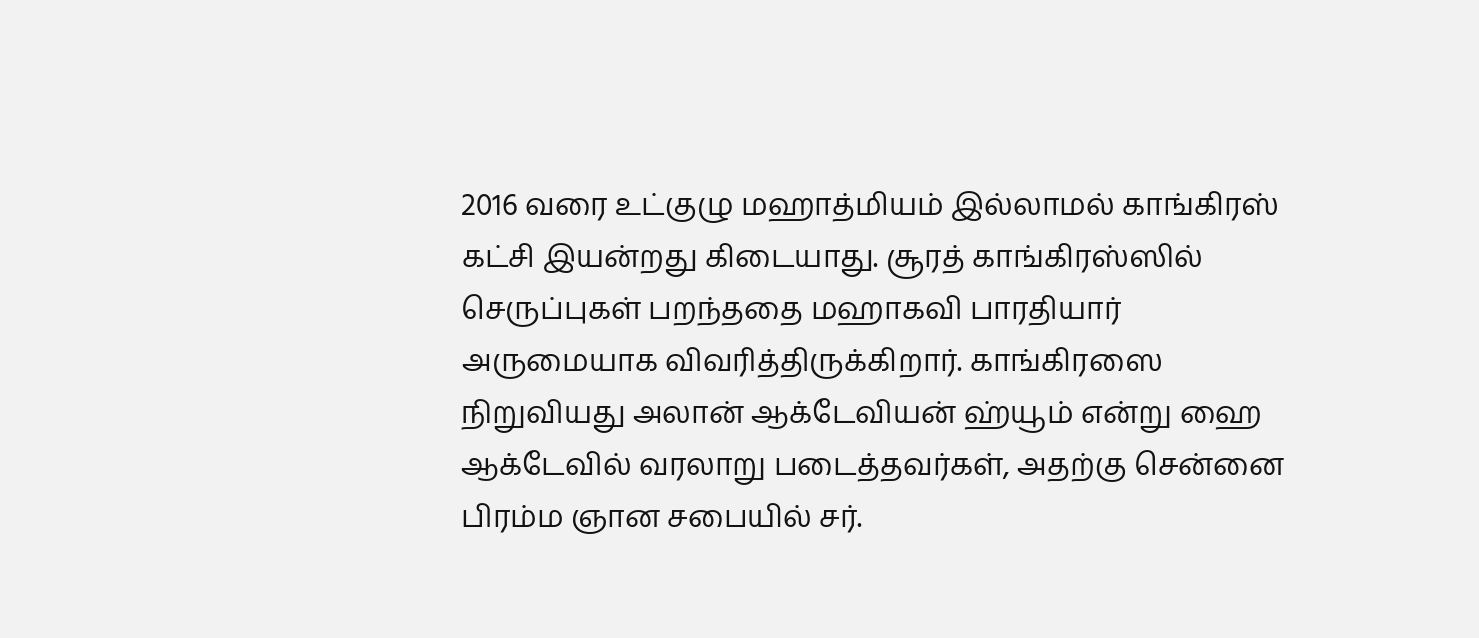2016 வரை உட்குழு மஹாத்மியம் இல்லாமல் காங்கிரஸ் கட்சி இயன்றது கிடையாது. சூரத் காங்கிரஸ்ஸில் செருப்புகள் பறந்ததை மஹாகவி பாரதியார் அருமையாக விவரித்திருக்கிறார். காங்கிரஸை நிறுவியது அலான் ஆக்டேவியன் ஹ்யூம் என்று ஹை ஆக்டேவில் வரலாறு படைத்தவர்கள், அதற்கு சென்னை பிரம்ம ஞான சபையில் சர்.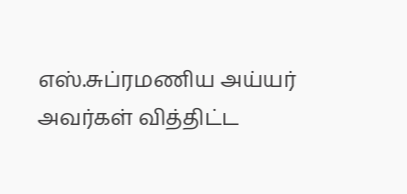எஸ்.சுப்ரமணிய அய்யர் அவர்கள் வித்திட்ட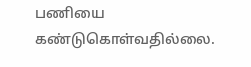பணியை கண்டுகொள்வதில்லை.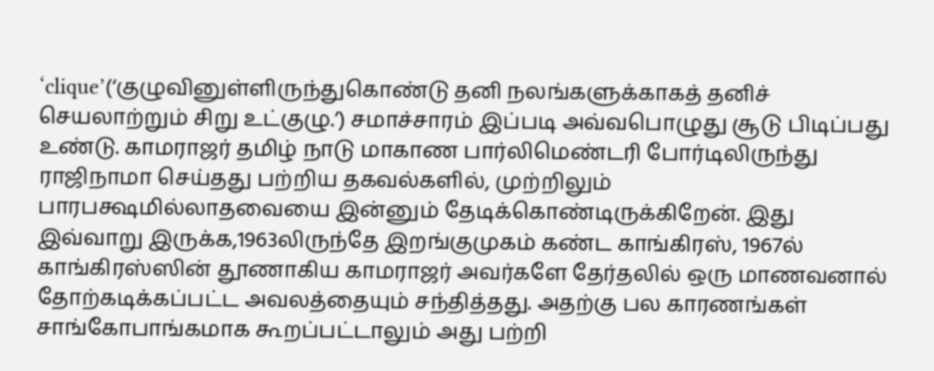‘clique’(‘குழுவினுள்ளிருந்துகொண்டு தனி நலங்களுக்காகத் தனிச் செயலாற்றும் சிறு உட்குழு.’) சமாச்சாரம் இப்படி அவ்வபொழுது சூடு பிடிப்பது உண்டு. காமராஜர் தமிழ் நாடு மாகாண பார்லிமெண்டரி போர்டிலிருந்து ராஜிநாமா செய்தது பற்றிய தகவல்களில், முற்றிலும் பாரபக்ஷமில்லாதவையை இன்னும் தேடிக்கொண்டிருக்கிறேன். இது இவ்வாறு இருக்க,1963லிருந்தே இறங்குமுகம் கண்ட காங்கிரஸ், 1967ல் காங்கிரஸ்ஸின் தூணாகிய காமராஜர் அவர்களே தேர்தலில் ஒரு மாணவனால் தோற்கடிக்கப்பட்ட அவலத்தையும் சந்தித்தது. அதற்கு பல காரணங்கள் சாங்கோபாங்கமாக கூறப்பட்டாலும் அது பற்றி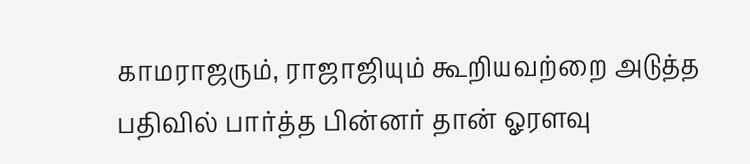காமராஜரும், ராஜாஜியும் கூறியவற்றை அடுத்த பதிவில் பார்த்த பின்னர் தான் ஓரளவு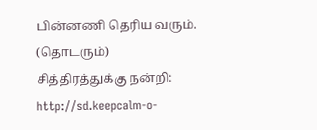பின்னணி தெரிய வரும்.
(தொடரும்)
சித்திரத்துக்கு நன்றி:
http://sd.keepcalm-o-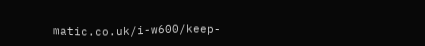matic.co.uk/i-w600/keep-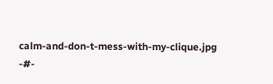calm-and-don-t-mess-with-my-clique.jpg
-#-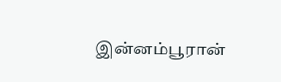இன்னம்பூரான்